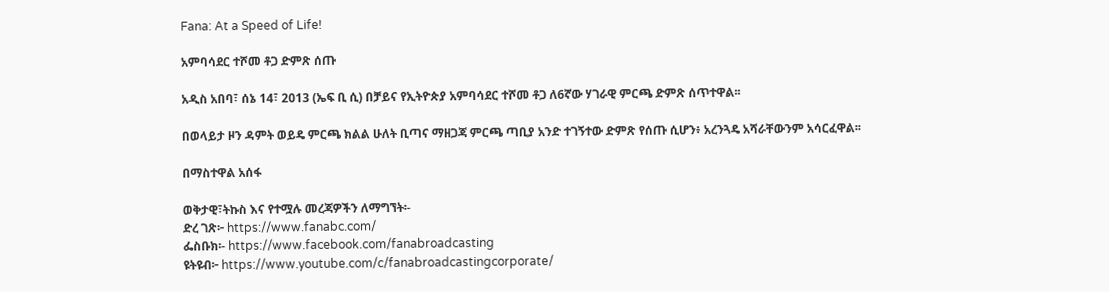Fana: At a Speed of Life!

አምባሳደር ተሾመ ቶጋ ድምጽ ሰጡ

አዲስ አበባ፣ ሰኔ 14፣ 2013 (ኤፍ ቢ ሲ) በቻይና የኢትዮጵያ አምባሳደር ተሾመ ቶጋ ለ6ኛው ሃገራዊ ምርጫ ድምጽ ሰጥተዋል፡፡

በወላይታ ዞን ዳምት ወይዴ ምርጫ ክልል ሁለት ቢጣና ማዘጋጃ ምርጫ ጣቢያ አንድ ተገኝተው ድምጽ የሰጡ ሲሆን፥ አረንጓዴ አሻራቸውንም አሳርፈዋል፡፡

በማስተዋል አሰፋ

ወቅታዊ፣ትኩስ እና የተሟሉ መረጃዎችን ለማግኘት፡-
ድረ ገጽ፦ https://www.fanabc.com/
ፌስቡክ፡- https://www.facebook.com/fanabroadcasting
ዩትዩብ፦ https://www.youtube.com/c/fanabroadcastingcorporate/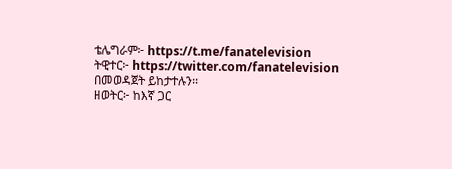ቴሌግራም፦ https://t.me/fanatelevision
ትዊተር፦ https://twitter.com/fanatelevision በመወዳጀት ይከታተሉን፡፡
ዘወትር፦ ከእኛ ጋር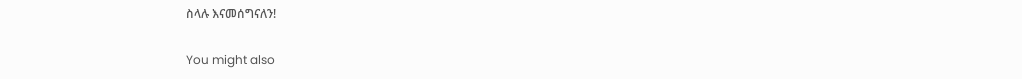ስላሉ እናመሰግናለን!

You might also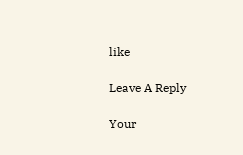like

Leave A Reply

Your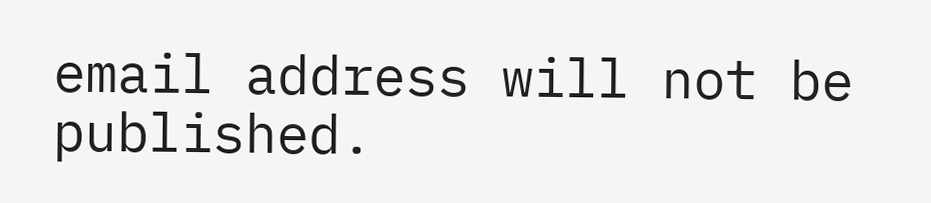email address will not be published.